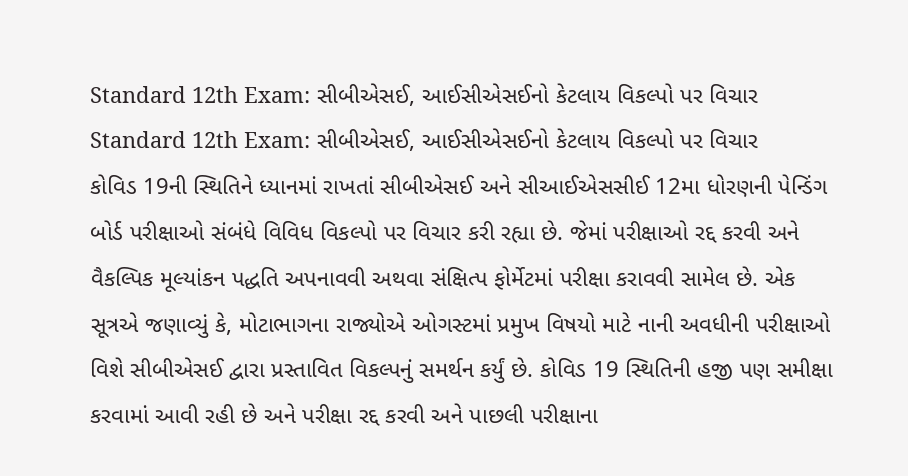Standard 12th Exam: સીબીએસઈ, આઈસીએસઈનો કેટલાય વિકલ્પો પર વિચાર
Standard 12th Exam: સીબીએસઈ, આઈસીએસઈનો કેટલાય વિકલ્પો પર વિચાર
કોવિડ 19ની સ્થિતિને ધ્યાનમાં રાખતાં સીબીએસઈ અને સીઆઈએસસીઈ 12મા ધોરણની પેન્ડિંગ બોર્ડ પરીક્ષાઓ સંબંધે વિવિધ વિકલ્પો પર વિચાર કરી રહ્યા છે. જેમાં પરીક્ષાઓ રદ્દ કરવી અને વૈકલ્પિક મૂલ્યાંકન પદ્ધતિ અપનાવવી અથવા સંક્ષિત્પ ફોર્મેટમાં પરીક્ષા કરાવવી સામેલ છે. એક સૂત્રએ જણાવ્યું કે, મોટાભાગના રાજ્યોએ ઓગસ્ટમાં પ્રમુખ વિષયો માટે નાની અવધીની પરીક્ષાઓ વિશે સીબીએસઈ દ્વારા પ્રસ્તાવિત વિકલ્પનું સમર્થન કર્યું છે. કોવિડ 19 સ્થિતિની હજી પણ સમીક્ષા કરવામાં આવી રહી છે અને પરીક્ષા રદ્દ કરવી અને પાછલી પરીક્ષાના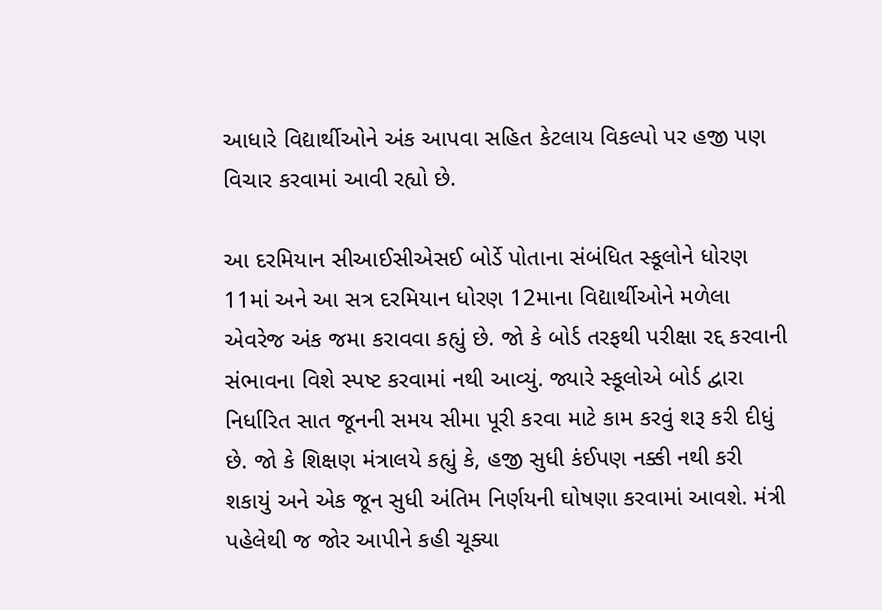આધારે વિદ્યાર્થીઓને અંક આપવા સહિત કેટલાય વિકલ્પો પર હજી પણ વિચાર કરવામાં આવી રહ્યો છે.

આ દરમિયાન સીઆઈસીએસઈ બોર્ડે પોતાના સંબંધિત સ્કૂલોને ધોરણ 11માં અને આ સત્ર દરમિયાન ધોરણ 12માના વિદ્યાર્થીઓને મળેલા એવરેજ અંક જમા કરાવવા કહ્યું છે. જો કે બોર્ડ તરફથી પરીક્ષા રદ્દ કરવાની સંભાવના વિશે સ્પષ્ટ કરવામાં નથી આવ્યું. જ્યારે સ્કૂલોએ બોર્ડ દ્વારા નિર્ધારિત સાત જૂનની સમય સીમા પૂરી કરવા માટે કામ કરવું શરૂ કરી દીધું છે. જો કે શિક્ષણ મંત્રાલયે કહ્યું કે, હજી સુધી કંઈપણ નક્કી નથી કરી શકાયું અને એક જૂન સુધી અંતિમ નિર્ણયની ઘોષણા કરવામાં આવશે. મંત્રી પહેલેથી જ જોર આપીને કહી ચૂક્યા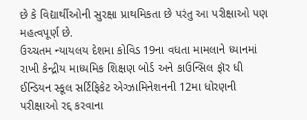છે કે વિદ્યાર્થીઓની સુરક્ષા પ્રાથમિકતા છે પરંતુ આ પરીક્ષાઓ પણ મહત્વપૂર્ણ છે.
ઉચ્ચતમ ન્યાયલય દેશમા કોવિડ 19ના વધતા મામલાને ધ્યાનમાં રાખી કેન્દ્રીય માધ્યમિક શિક્ષણ બોર્ડ અને કાઉન્સિલ ફૉર ધી ઈન્ડિયન સ્કૂલ સર્ટિફિકેટ એગ્ઝામિનેશનની 12મા ધોરણની પરીક્ષાઓ રદ્દ કરવાના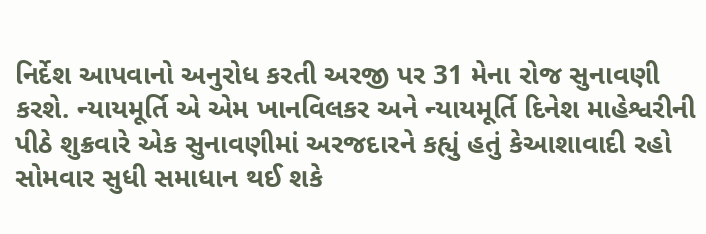નિર્દેશ આપવાનો અનુરોધ કરતી અરજી પર 31 મેના રોજ સુનાવણી કરશે. ન્યાયમૂર્તિ એ એમ ખાનવિલકર અને ન્યાયમૂર્તિ દિનેશ માહેશ્વરીની પીઠે શુક્રવારે એક સુનાવણીમાં અરજદારને કહ્યું હતું કેઆશાવાદી રહો સોમવાર સુધી સમાધાન થઈ શકે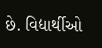છે. વિદ્યાર્થીઓ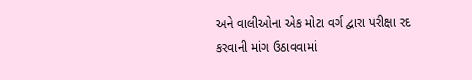અને વાલીઓના એક મોટા વર્ગ દ્વારા પરીક્ષા રદ કરવાની માંગ ઉઠાવવામાં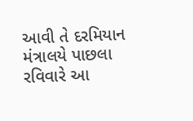આવી તે દરમિયાન મંત્રાલયે પાછલા રવિવારે આ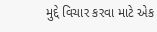મુદ્દે વિચાર કરવા માટે એક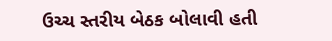ઉચ્ચ સ્તરીય બેઠક બોલાવી હતી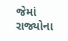જેમાં રાજ્યોના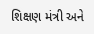શિક્ષણ મંત્રી અને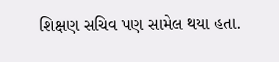શિક્ષણ સચિવ પણ સામેલ થયા હતા.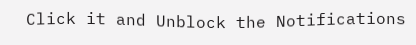Click it and Unblock the Notifications